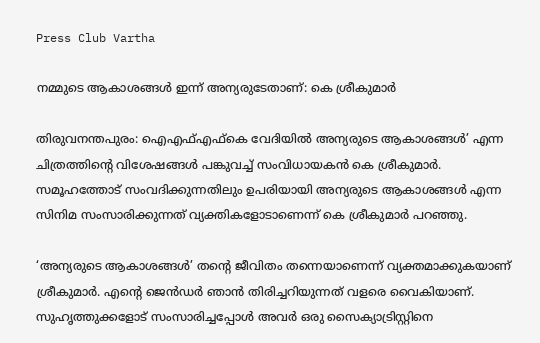Press Club Vartha

നമ്മുടെ ആകാശങ്ങൾ ഇന്ന് അന്യരുടേതാണ്: കെ ശ്രീകുമാർ

തിരുവനന്തപുരം: ഐഎഫ്എഫ്കെ വേദിയിൽ അന്യരുടെ ആകാശങ്ങൾ’ എന്ന ചിത്രത്തിന്റെ വിശേഷങ്ങൾ പങ്കുവച്ച് സംവിധായകൻ കെ ശ്രീകുമാർ. സമൂഹത്തോട് സംവദിക്കുന്നതിലും ഉപരിയായി അന്യരുടെ ആകാശങ്ങൾ എന്ന സിനിമ സംസാരിക്കുന്നത് വ്യക്തികളോടാണെന്ന് കെ ശ്രീകുമാർ പറഞ്ഞു.

‘അന്യരുടെ ആകാശങ്ങൾ’ തൻ്റെ ജീവിതം തന്നെയാണെന്ന് വ്യക്തമാക്കുകയാണ് ശ്രീകുമാർ. എൻ്റെ ജെൻഡർ ഞാൻ തിരിച്ചറിയുന്നത് വളരെ വൈകിയാണ്. സുഹൃത്തുക്കളോട് സംസാരിച്ചപ്പോൾ അവർ ഒരു സൈക്യാട്രിസ്റ്റിനെ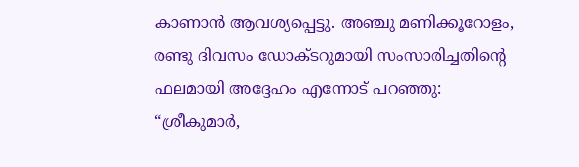കാണാൻ ആവശ്യപ്പെട്ടു. അഞ്ചു മണിക്കൂറോളം, രണ്ടു ദിവസം ഡോക്ടറുമായി സംസാരിച്ചതിൻ്റെ ഫലമായി അദ്ദേഹം എന്നോട് പറഞ്ഞു: “ശ്രീകുമാർ,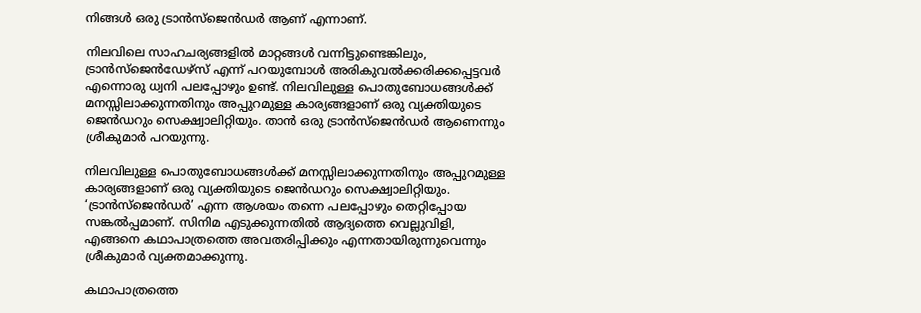നിങ്ങൾ ഒരു ട്രാൻസ്ജെൻഡർ ആണ് എന്നാണ്.

നിലവിലെ സാഹചര്യങ്ങളിൽ മാറ്റങ്ങൾ വന്നിട്ടുണ്ടെങ്കിലും, ട്രാൻസ്ജെൻഡേഴ്സ് എന്ന് പറയുമ്പോൾ അരികുവൽക്കരിക്കപ്പെട്ടവർ എന്നൊരു ധ്വനി പലപ്പോഴും ഉണ്ട്. നിലവിലുള്ള പൊതുബോധങ്ങൾക്ക് മനസ്സിലാക്കുന്നതിനും അപ്പുറമുള്ള കാര്യങ്ങളാണ് ഒരു വ്യക്തിയുടെ ജെൻഡറും സെക്ഷ്വാലിറ്റിയും. താൻ ഒരു ട്രാൻസ്ജെൻഡർ ആണെന്നും ശ്രീകുമാർ പറയുന്നു.

നിലവിലുള്ള പൊതുബോധങ്ങൾക്ക് മനസ്സിലാക്കുന്നതിനും അപ്പുറമുള്ള കാര്യങ്ങളാണ് ഒരു വ്യക്തിയുടെ ജെൻഡറും സെക്ഷ്വാലിറ്റിയും. ‘ട്രാൻസ്ജെൻഡർ’ എന്ന ആശയം തന്നെ പലപ്പോഴും തെറ്റിപ്പോയ സങ്കൽപ്പമാണ്. സിനിമ എടുക്കുന്നതിൽ ആദ്യത്തെ വെല്ലുവിളി, എങ്ങനെ കഥാപാത്രത്തെ അവതരിപ്പിക്കും എന്നതായിരുന്നുവെന്നും ശ്രീകുമാർ വ്യക്തമാക്കുന്നു.

കഥാപാത്രത്തെ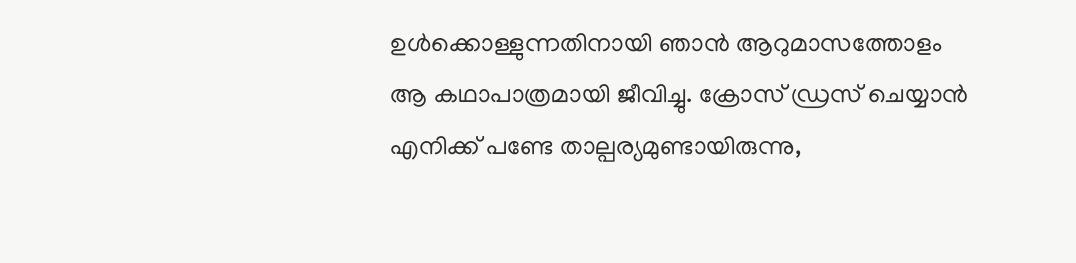ഉൾക്കൊള്ളുന്നതിനായി ഞാൻ ആറുമാസത്തോളം ആ കഥാപാത്രമായി ജീവിച്ചു. ക്രോസ്‌ ഡ്രസ് ചെയ്യാൻ എനിക്ക് പണ്ടേ താല്പര്യമുണ്ടായിരുന്നു,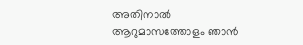അതിനാൽ ആറുമാസത്തോളം ഞാൻ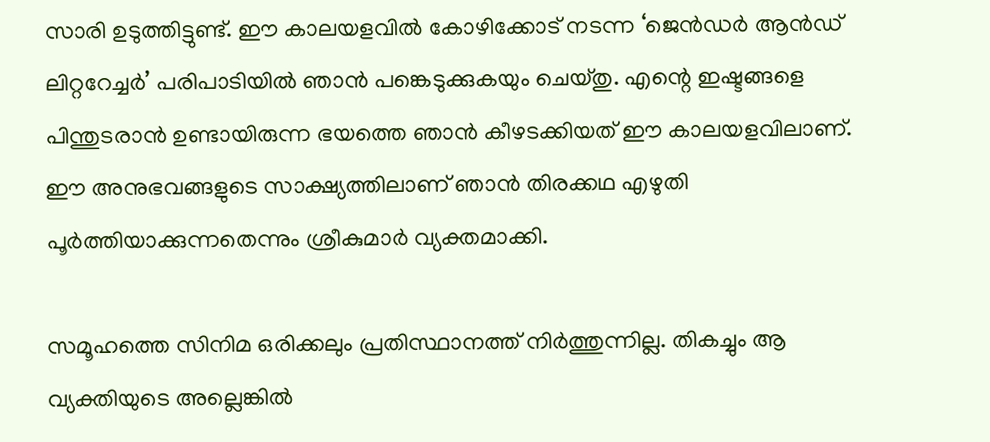സാരി ഉടുത്തിട്ടുണ്ട്. ഈ കാലയളവിൽ കോഴിക്കോട് നടന്ന ‘ജെൻഡർ ആൻഡ് ലിറ്ററേച്ചർ’ പരിപാടിയിൽ ഞാൻ പങ്കെടുക്കുകയും ചെയ്തു. എന്റെ ഇഷ്ടങ്ങളെ പിന്തുടരാൻ ഉണ്ടായിരുന്ന ഭയത്തെ ഞാൻ കീഴടക്കിയത് ഈ കാലയളവിലാണ്. ഈ അനുഭവങ്ങളുടെ സാക്ഷ്യത്തിലാണ് ഞാൻ തിരക്കഥ എഴുതി പൂർത്തിയാക്കുന്നതെന്നും ശ്രീകുമാർ വ്യക്തമാക്കി.

സമൂഹത്തെ സിനിമ ഒരിക്കലും പ്രതിസ്ഥാനത്ത് നിർത്തുന്നില്ല. തികച്ചും ആ വ്യക്തിയുടെ അല്ലെങ്കിൽ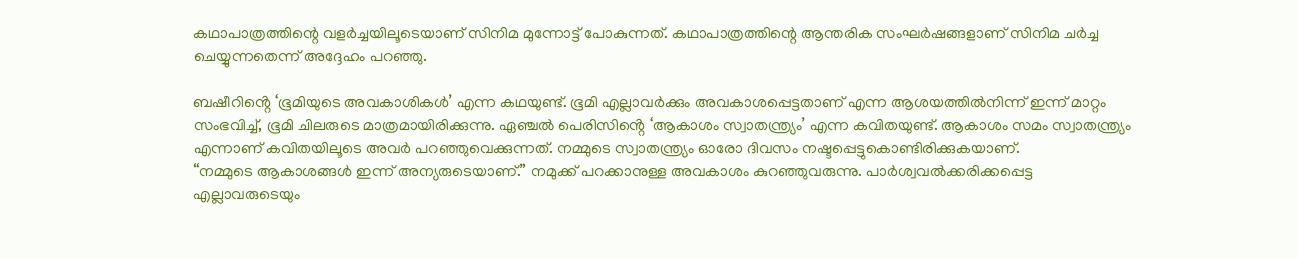കഥാപാത്രത്തിന്റെ വളർച്ചയിലൂടെയാണ് സിനിമ മുന്നോട്ട് പോകുന്നത്. കഥാപാത്രത്തിന്റെ ആന്തരിക സംഘർഷങ്ങളാണ് സിനിമ ചർച്ച ചെയ്യുന്നതെന്ന് അദ്ദേഹം പറഞ്ഞു.

ബഷീറിൻ്റെ ‘ഭൂമിയുടെ അവകാശികൾ’ എന്ന കഥയുണ്ട്. ഭൂമി എല്ലാവർക്കും അവകാശപ്പെട്ടതാണ് എന്ന ആശയത്തിൽനിന്ന് ഇന്ന് മാറ്റം സംഭവിച്ച്, ഭൂമി ചിലരുടെ മാത്രമായിരിക്കുന്നു. ഏഞ്ചൽ പെരിസിൻ്റെ ‘ആകാശം സ്വാതന്ത്ര്യം’ എന്ന കവിതയുണ്ട്. ആകാശം സമം സ്വാതന്ത്ര്യം എന്നാണ് കവിതയിലൂടെ അവർ പറഞ്ഞുവെക്കുന്നത്. നമ്മുടെ സ്വാതന്ത്ര്യം ഓരോ ദിവസം നഷ്ടപ്പെട്ടുകൊണ്ടിരിക്കുകയാണ്.
“നമ്മുടെ ആകാശങ്ങൾ ഇന്ന് അന്യരുടെയാണ്.” നമുക്ക് പറക്കാനുള്ള അവകാശം കുറഞ്ഞുവരുന്നു. പാർശ്വവൽക്കരിക്കപ്പെട്ട എല്ലാവരുടെയും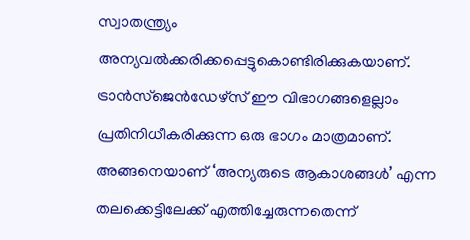സ്വാതന്ത്ര്യം അന്യവൽക്കരിക്കപ്പെട്ടുകൊണ്ടിരിക്കുകയാണ്. ട്രാൻസ്ജെൻഡേഴ്സ് ഈ വിഭാഗങ്ങളെല്ലാം പ്രതിനിധീകരിക്കുന്ന ഒരു ഭാഗം മാത്രമാണ്. അങ്ങനെയാണ് ‘അന്യരുടെ ആകാശങ്ങൾ’ എന്ന തലക്കെട്ടിലേക്ക് എത്തിച്ചേരുന്നതെന്ന്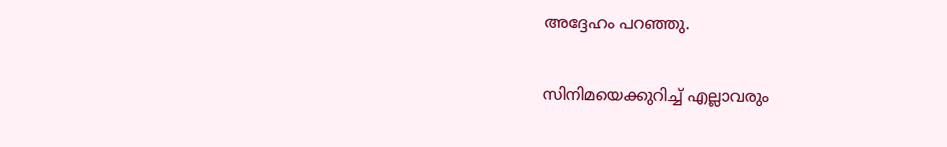അദ്ദേഹം പറഞ്ഞു.

സിനിമയെക്കുറിച്ച് എല്ലാവരും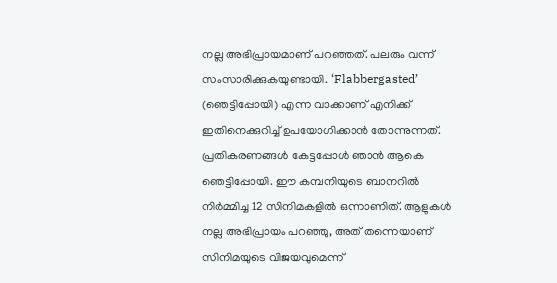നല്ല അഭിപ്രായമാണ് പറഞ്ഞത്. പലരും വന്ന് സംസാരിക്കുകയുണ്ടായി. ‘Flabbergasted’ (ഞെട്ടിപ്പോയി) എന്ന വാക്കാണ് എനിക്ക് ഇതിനെക്കുറിച്ച് ഉപയോഗിക്കാൻ തോന്നുന്നത്. പ്രതികരണങ്ങൾ കേട്ടപ്പോൾ ഞാൻ ആകെ ഞെട്ടിപ്പോയി. ഈ കമ്പനിയുടെ ബാനറിൽ നിർമ്മിച്ച 12 സിനിമകളിൽ ഒന്നാണിത്. ആളുകൾ നല്ല അഭിപ്രായം പറഞ്ഞു, അത് തന്നെയാണ് സിനിമയുടെ വിജയവുമെന്ന്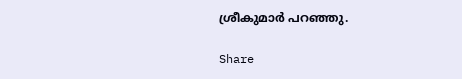ശ്രീകുമാർ പറഞ്ഞു.

Share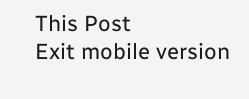This Post
Exit mobile version